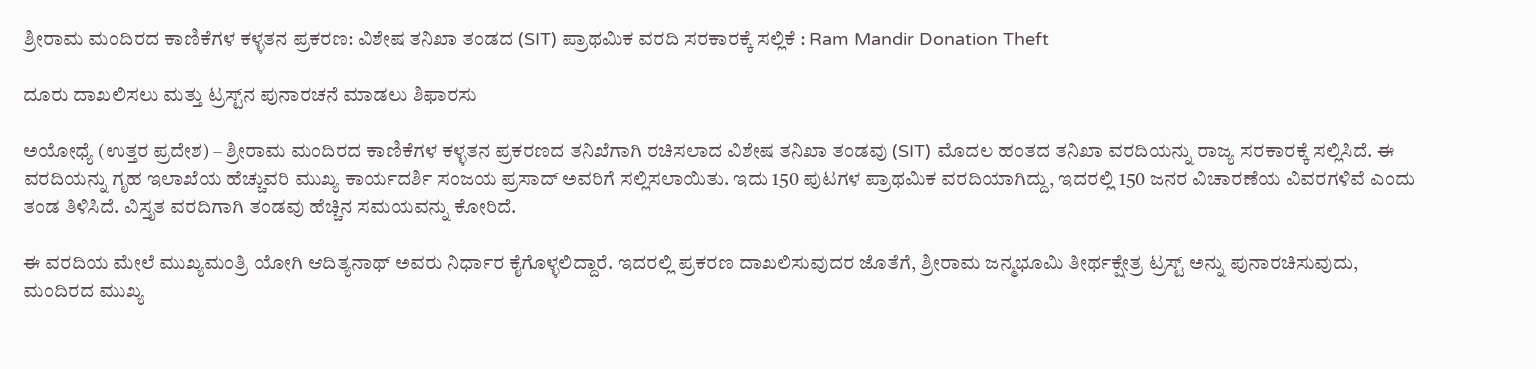ಶ್ರೀರಾಮ ಮಂದಿರದ ಕಾಣಿಕೆಗಳ ಕಳ್ಳತನ ಪ್ರಕರಣ: ವಿಶೇಷ ತನಿಖಾ ತಂಡದ (SIT) ಪ್ರಾಥಮಿಕ ವರದಿ ಸರಕಾರಕ್ಕೆ ಸಲ್ಲಿಕೆ : Ram Mandir Donation Theft

ದೂರು ದಾಖಲಿಸಲು ಮತ್ತು ಟ್ರಸ್ಟ್‌ನ ಪುನಾರಚನೆ ಮಾಡಲು ಶಿಫಾರಸು

ಅಯೋಧ್ಯೆ (ಉತ್ತರ ಪ್ರದೇಶ) – ಶ್ರೀರಾಮ ಮಂದಿರದ ಕಾಣಿಕೆಗಳ ಕಳ್ಳತನ ಪ್ರಕರಣದ ತನಿಖೆಗಾಗಿ ರಚಿಸಲಾದ ವಿಶೇಷ ತನಿಖಾ ತಂಡವು (SIT) ಮೊದಲ ಹಂತದ ತನಿಖಾ ವರದಿಯನ್ನು ರಾಜ್ಯ ಸರಕಾರಕ್ಕೆ ಸಲ್ಲಿಸಿದೆ. ಈ ವರದಿಯನ್ನು ಗೃಹ ಇಲಾಖೆಯ ಹೆಚ್ಚುವರಿ ಮುಖ್ಯ ಕಾರ್ಯದರ್ಶಿ ಸಂಜಯ ಪ್ರಸಾದ್ ಅವರಿಗೆ ಸಲ್ಲಿಸಲಾಯಿತು. ಇದು 150 ಪುಟಗಳ ಪ್ರಾಥಮಿಕ ವರದಿಯಾಗಿದ್ದು, ಇದರಲ್ಲಿ 150 ಜನರ ವಿಚಾರಣೆಯ ವಿವರಗಳಿವೆ ಎಂದು ತಂಡ ತಿಳಿಸಿದೆ. ವಿಸ್ತೃತ ವರದಿಗಾಗಿ ತಂಡವು ಹೆಚ್ಚಿನ ಸಮಯವನ್ನು ಕೋರಿದೆ.

ಈ ವರದಿಯ ಮೇಲೆ ಮುಖ್ಯಮಂತ್ರಿ ಯೋಗಿ ಆದಿತ್ಯನಾಥ್ ಅವರು ನಿರ್ಧಾರ ಕೈಗೊಳ್ಳಲಿದ್ದಾರೆ. ಇದರಲ್ಲಿ ಪ್ರಕರಣ ದಾಖಲಿಸುವುದರ ಜೊತೆಗೆ, ಶ್ರೀರಾಮ ಜನ್ಮಭೂಮಿ ತೀರ್ಥಕ್ಷೇತ್ರ ಟ್ರಸ್ಟ್ ಅನ್ನು ಪುನಾರಚಿಸುವುದು, ಮಂದಿರದ ಮುಖ್ಯ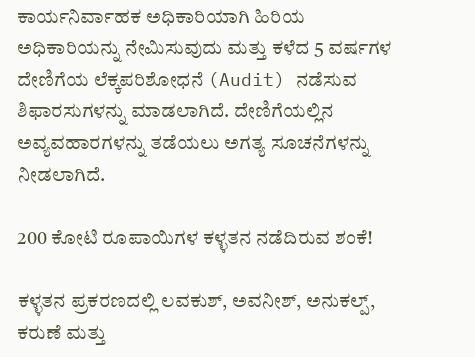ಕಾರ್ಯನಿರ್ವಾಹಕ ಅಧಿಕಾರಿಯಾಗಿ ಹಿರಿಯ ಅಧಿಕಾರಿಯನ್ನು ನೇಮಿಸುವುದು ಮತ್ತು ಕಳೆದ 5 ವರ್ಷಗಳ ದೇಣಿಗೆಯ ಲೆಕ್ಕಪರಿಶೋಧನೆ (Audit) ನಡೆಸುವ ಶಿಫಾರಸುಗಳನ್ನು ಮಾಡಲಾಗಿದೆ. ದೇಣಿಗೆಯಲ್ಲಿನ ಅವ್ಯವಹಾರಗಳನ್ನು ತಡೆಯಲು ಅಗತ್ಯ ಸೂಚನೆಗಳನ್ನು ನೀಡಲಾಗಿದೆ.

200 ಕೋಟಿ ರೂಪಾಯಿಗಳ ಕಳ್ಳತನ ನಡೆದಿರುವ ಶಂಕೆ!

ಕಳ್ಳತನ ಪ್ರಕರಣದಲ್ಲಿ ಲವಕುಶ್, ಅವನೀಶ್, ಅನುಕಲ್ಪ್, ಕರುಣೆ ಮತ್ತು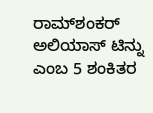ರಾಮ್‌ಶಂಕರ್ ಅಲಿಯಾಸ್ ಟಿನ್ನು ಎಂಬ 5 ಶಂಕಿತರ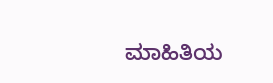ಮಾಹಿತಿಯ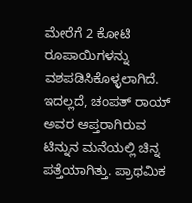ಮೇರೆಗೆ 2 ಕೋಟಿ ರೂಪಾಯಿಗಳನ್ನು ವಶಪಡಿಸಿಕೊಳ್ಳಲಾಗಿದೆ. ಇದಲ್ಲದೆ, ಚಂಪತ್ ರಾಯ್ ಅವರ ಆಪ್ತರಾಗಿರುವ ಟಿನ್ನುನ ಮನೆಯಲ್ಲಿ ಚಿನ್ನ ಪತ್ತೆಯಾಗಿತ್ತು. ಪ್ರಾಥಮಿಕ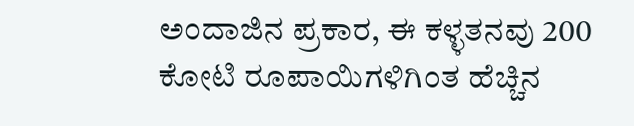ಅಂದಾಜಿನ ಪ್ರಕಾರ, ಈ ಕಳ್ಳತನವು 200 ಕೋಟಿ ರೂಪಾಯಿಗಳಿಗಿಂತ ಹೆಚ್ಚಿನ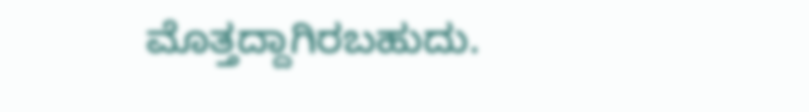ಮೊತ್ತದ್ದಾಗಿರಬಹುದು.